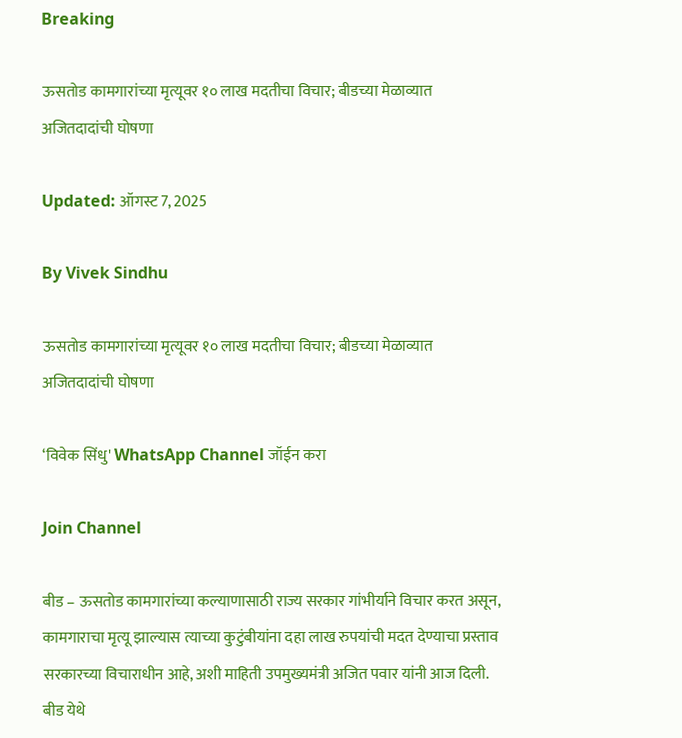Breaking

ऊसतोड कामगारांच्या मृत्यूवर १० लाख मदतीचा विचार; बीडच्या मेळाव्यात अजितदादांची घोषणा

Updated: ऑगस्ट 7, 2025

By Vivek Sindhu

ऊसतोड कामगारांच्या मृत्यूवर १० लाख मदतीचा विचार; बीडच्या मेळाव्यात अजितदादांची घोषणा

‘विवेक सिंधु' WhatsApp Channel जॉईन करा

Join Channel

बीड – ऊसतोड कामगारांच्या कल्याणासाठी राज्य सरकार गांभीर्याने विचार करत असून, कामगाराचा मृत्यू झाल्यास त्याच्या कुटुंबीयांना दहा लाख रुपयांची मदत देण्याचा प्रस्ताव सरकारच्या विचाराधीन आहे, अशी माहिती उपमुख्यमंत्री अजित पवार यांनी आज दिली. बीड येथे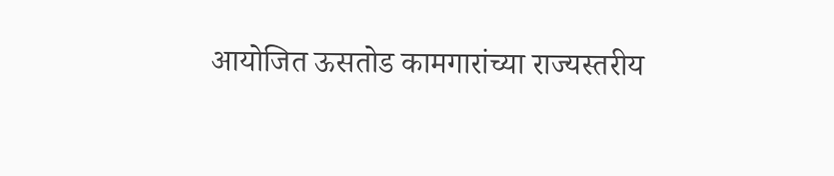आयोजित ऊसतोड कामगारांच्या राज्यस्तरीय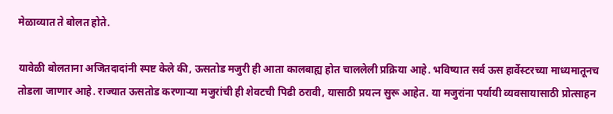मेळाव्यात ते बोलत होते.

यावेळी बोलताना अजितदादांनी स्पष्ट केले की, ऊसतोड मजुरी ही आता कालबाह्य होत चाललेली प्रक्रिया आहे. भविष्यात सर्व ऊस हार्वेस्टरच्या माध्यमातूनच तोडला जाणार आहे. राज्यात ऊसतोड करणाऱ्या मजुरांची ही शेवटची पिढी ठरावी, यासाठी प्रयत्न सुरू आहेत. या मजुरांना पर्यायी व्यवसायासाठी प्रोत्साहन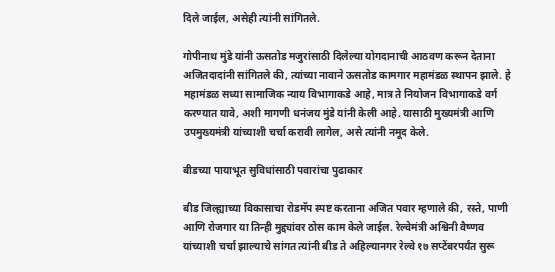दिले जाईल, असेही त्यांनी सांगितले.

गोपीनाथ मुंडे यांनी ऊसतोड मजुरांसाठी दिलेल्या योगदानाची आठवण करून देताना अजितदादांनी सांगितले की, त्यांच्या नावाने ऊसतोड कामगार महामंडळ स्थापन झाले. हे महामंडळ सध्या सामाजिक न्याय विभागाकडे आहे, मात्र ते नियोजन विभागाकडे वर्ग करण्यात यावे, अशी मागणी धनंजय मुंडे यांनी केली आहे. यासाठी मुख्यमंत्री आणि उपमुख्यमंत्री यांच्याशी चर्चा करावी लागेल, असे त्यांनी नमूद केले.

बीडच्या पायाभूत सुविधांसाठी पवारांचा पुढाकार

बीड जिल्ह्याच्या विकासाचा रोडमॅप स्पष्ट करताना अजित पवार म्हणाले की, रस्ते, पाणी आणि रोजगार या तिन्ही मुद्द्यांवर ठोस काम केले जाईल. रेल्वेमंत्री अश्विनी वैष्णव यांच्याशी चर्चा झाल्याचे सांगत त्यांनी बीड ते अहिल्यानगर रेल्वे १७ सप्टेंबरपर्यंत सुरू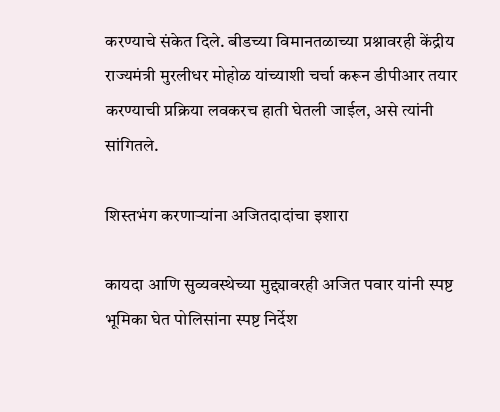करण्याचे संकेत दिले. बीडच्या विमानतळाच्या प्रश्नावरही केंद्रीय राज्यमंत्री मुरलीधर मोहोळ यांच्याशी चर्चा करून डीपीआर तयार करण्याची प्रक्रिया लवकरच हाती घेतली जाईल, असे त्यांनी सांगितले.

शिस्तभंग करणाऱ्यांना अजितदादांचा इशारा

कायदा आणि सुव्यवस्थेच्या मुद्द्यावरही अजित पवार यांनी स्पष्ट भूमिका घेत पोलिसांना स्पष्ट निर्देश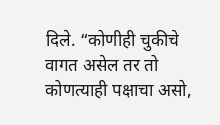दिले. “कोणीही चुकीचे वागत असेल तर तो कोणत्याही पक्षाचा असो,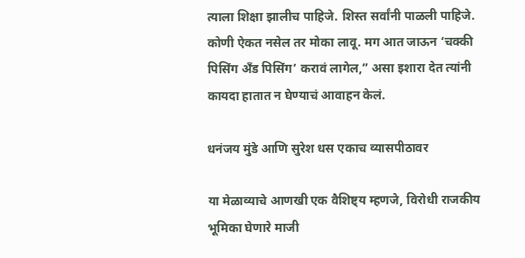त्याला शिक्षा झालीच पाहिजे. शिस्त सर्वांनी पाळली पाहिजे. कोणी ऐकत नसेल तर मोका लावू. मग आत जाऊन ‘चक्की पिसिंग अँड पिसिंग’ करावं लागेल,” असा इशारा देत त्यांनी कायदा हातात न घेण्याचं आवाहन केलं.

धनंजय मुंडे आणि सुरेश धस एकाच व्यासपीठावर

या मेळाव्याचे आणखी एक वैशिष्ट्य म्हणजे, विरोधी राजकीय भूमिका घेणारे माजी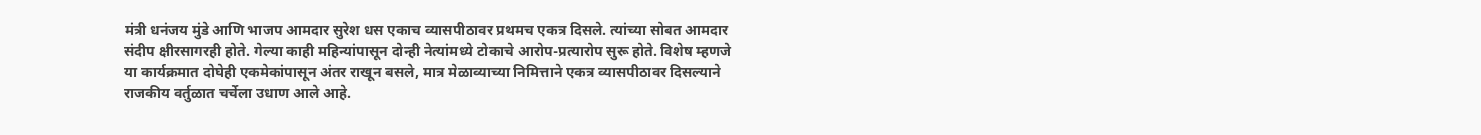मंत्री धनंजय मुंडे आणि भाजप आमदार सुरेश धस एकाच व्यासपीठावर प्रथमच एकत्र दिसले. त्यांच्या सोबत आमदार संदीप क्षीरसागरही होते. गेल्या काही महिन्यांपासून दोन्ही नेत्यांमध्ये टोकाचे आरोप-प्रत्यारोप सुरू होते. विशेष म्हणजे या कार्यक्रमात दोघेही एकमेकांपासून अंतर राखून बसले, मात्र मेळाव्याच्या निमित्ताने एकत्र व्यासपीठावर दिसल्याने राजकीय वर्तुळात चर्चेला उधाण आले आहे.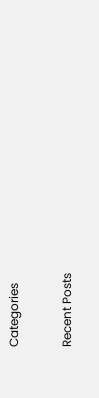Categories

Recent Posts